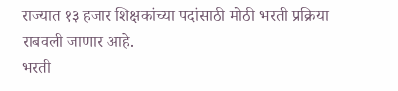राज्यात १३ हजार शिक्षकांच्या पदांसाठी मोठी भरती प्रक्रिया राबवली जाणार आहे.
भरती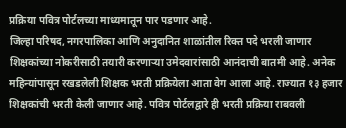प्रक्रिया पवित्र पोर्टलच्या माध्यमातून पार पडणार आहे.
जिल्हा परिषद, नगरपालिका आणि अनुदानित शाळांतील रिक्त पदे भरली जाणार
शिक्षकांच्या नोकरीसाठी तयारी करणाऱ्या उमेदवारांसाठी आनंदाची बातमी आहे. अनेक महिन्यांपासून रखडलेली शिक्षक भरती प्रक्रियेला आता वेग आला आहे. राज्यात १३ हजार शिक्षकांची भरती केली जाणार आहे. पवित्र पोर्टलद्वारे ही भरती प्रक्रिया राबवली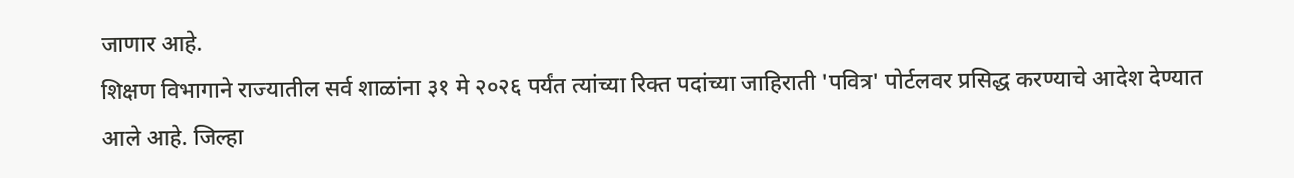जाणार आहे.
शिक्षण विभागाने राज्यातील सर्व शाळांना ३१ मे २०२६ पर्यंत त्यांच्या रिक्त पदांच्या जाहिराती 'पवित्र' पोर्टलवर प्रसिद्ध करण्याचे आदेश देण्यात आले आहे. जिल्हा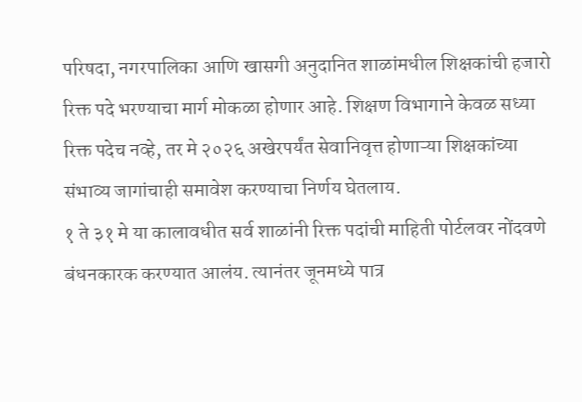परिषदा, नगरपालिका आणि खासगी अनुदानित शाळांमधील शिक्षकांची हजारो रिक्त पदे भरण्याचा मार्ग मोकळा होणार आहे. शिक्षण विभागाने केवळ सध्या रिक्त पदेच नव्हे, तर मे २०२६ अखेरपर्यंत सेवानिवृत्त होणाऱ्या शिक्षकांच्या संभाव्य जागांचाही समावेश करण्याचा निर्णय घेतलाय.
१ ते ३१ मे या कालावधीत सर्व शाळांनी रिक्त पदांची माहिती पोर्टलवर नोंदवणे बंधनकारक करण्यात आलंय. त्यानंतर जूनमध्ये पात्र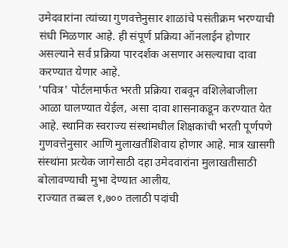उमेदवारांना त्यांच्या गुणवत्तेनुसार शाळांचे पसंतीक्रम भरण्याची संधी मिळणार आहे. ही संपूर्ण प्रक्रिया ऑनलाईन होणार असल्याने सर्व प्रक्रिया पारदर्शक असणार असल्याचा दावा करण्यात येणार आहे.
'पवित्र' पोर्टलमार्फत भरती प्रक्रिया राबवून वशिलेबाजीला आळा घालण्यात येईल, असा दावा शासनाकडून करण्यात येत आहे. स्थानिक स्वराज्य संस्थांमधील शिक्षकांची भरती पूर्णपणे गुणवत्तेनुसार आणि मुलाखतीशिवाय होणार आहे. मात्र खासगी संस्थांना प्रत्येक जागेसाठी दहा उमेदवारांना मुलाखतीसाठी बोलावण्याची मुभा देण्यात आलीय.
राज्यात तब्बल १,७०० तलाठी पदांची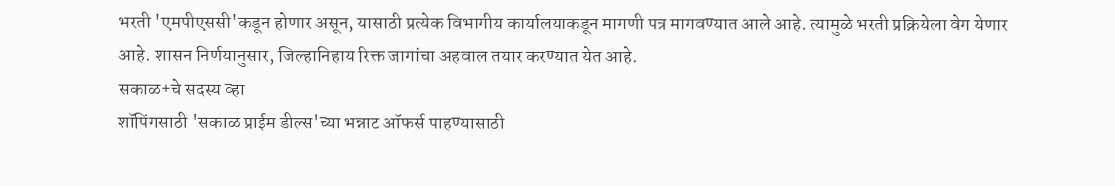भरती 'एमपीएससी'कडून होणार असून, यासाठी प्रत्येक विभागीय कार्यालयाकडून मागणी पत्र मागवण्यात आले आहे. त्यामुळे भरती प्रक्रियेला वेग येणार आहे. शासन निर्णयानुसार, जिल्हानिहाय रिक्त जागांचा अहवाल तयार करण्यात येत आहे.
सकाळ+चे सदस्य व्हा
शॉपिंगसाठी 'सकाळ प्राईम डील्स'च्या भन्नाट ऑफर्स पाहण्यासाठी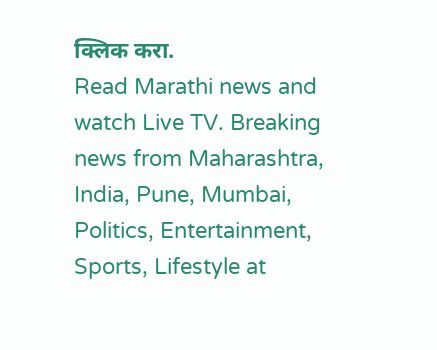क्लिक करा.
Read Marathi news and watch Live TV. Breaking news from Maharashtra, India, Pune, Mumbai, Politics, Entertainment, Sports, Lifestyle at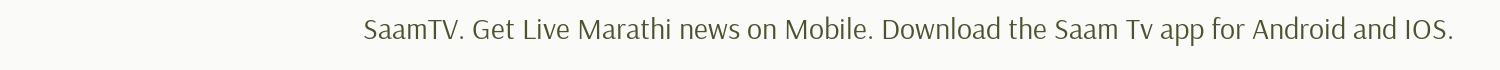SaamTV. Get Live Marathi news on Mobile. Download the Saam Tv app for Android and IOS.